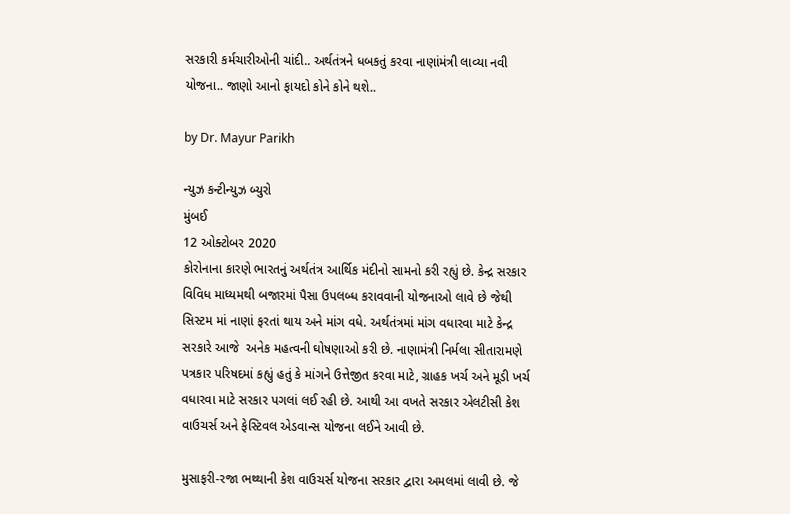સરકારી કર્મચારીઓની ચાંદી.. અર્થતંત્રને ધબકતું કરવા નાણાંમંત્રી લાવ્યા નવી યોજના.. જાણો આનો ફાયદો કોને કોને થશે..

by Dr. Mayur Parikh

ન્યુઝ કન્ટીન્યુઝ બ્યુરો
મુંબઈ
12 ઓક્ટોબર 2020
કોરોનાના કારણે ભારતનું અર્થતંત્ર આર્થિક મંદીનો સામનો કરી રહ્યું છે. કેન્દ્ર સરકાર વિવિધ માધ્યમથી બજારમાં પૈસા ઉપલબ્ધ કરાવવાની યોજનાઓ લાવે છે જેથી સિસ્ટમ માં નાણાં ફરતાં થાય અને માંગ વધે. અર્થતંત્રમાં માંગ વધારવા માટે કેન્દ્ર સરકારે આજે  અનેક મહત્વની ઘોષણાઓ કરી છે. નાણામંત્રી નિર્મલા સીતારામણે પત્રકાર પરિષદમાં કહ્યું હતું કે માંગને ઉત્તેજીત કરવા માટે, ગ્રાહક ખર્ચ અને મૂડી ખર્ચ વધારવા માટે સરકાર પગલાં લઈ રહી છે. આથી આ વખતે સરકાર એલટીસી કેશ વાઉચર્સ અને ફેસ્ટિવલ એડવાન્સ યોજના લઈને આવી છે.

મુસાફરી-રજા ભથ્થાની કેશ વાઉચર્સ યોજના સરકાર દ્વારા અમલમાં લાવી છે. જે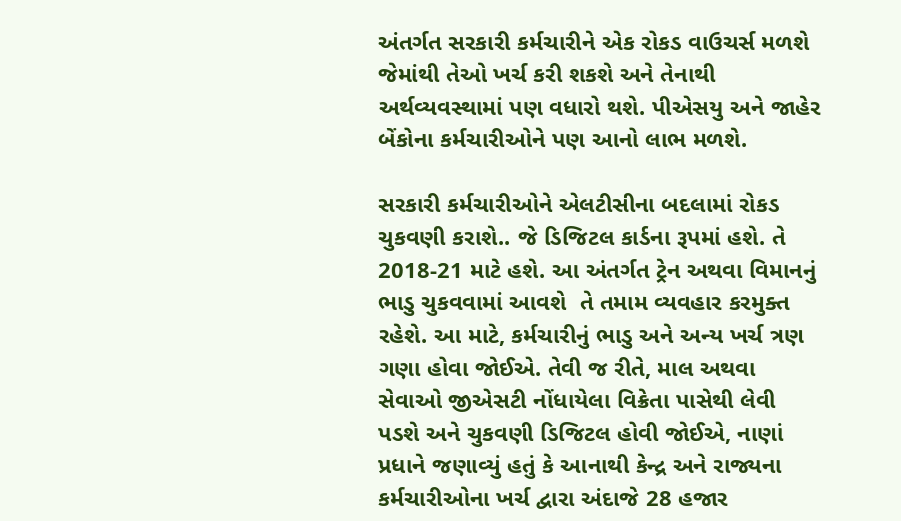અંતર્ગત સરકારી કર્મચારીને એક રોકડ વાઉચર્સ મળશે જેમાંથી તેઓ ખર્ચ કરી શકશે અને તેનાથી અર્થવ્યવસ્થામાં પણ વધારો થશે. પીએસયુ અને જાહેર બેંકોના કર્મચારીઓને પણ આનો લાભ મળશે.

સરકારી કર્મચારીઓને એલટીસીના બદલામાં રોકડ ચુકવણી કરાશે.. જે ડિજિટલ કાર્ડના રૂપમાં હશે. તે 2018-21 માટે હશે. આ અંતર્ગત ટ્રેન અથવા વિમાનનું ભાડુ ચુકવવામાં આવશે  તે તમામ વ્યવહાર કરમુક્ત રહેશે. આ માટે, કર્મચારીનું ભાડુ અને અન્ય ખર્ચ ત્રણ ગણા હોવા જોઈએ. તેવી જ રીતે, માલ અથવા સેવાઓ જીએસટી નોંધાયેલા વિક્રેતા પાસેથી લેવી પડશે અને ચુકવણી ડિજિટલ હોવી જોઈએ, નાણાં પ્રધાને જણાવ્યું હતું કે આનાથી કેન્દ્ર અને રાજ્યના કર્મચારીઓના ખર્ચ દ્વારા અંદાજે 28 હજાર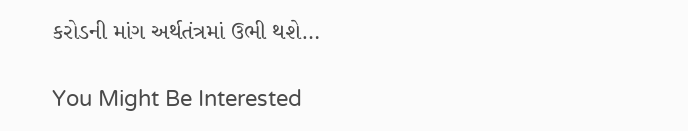કરોડની માંગ અર્થતંત્રમાં ઉભી થશે…

You Might Be Interested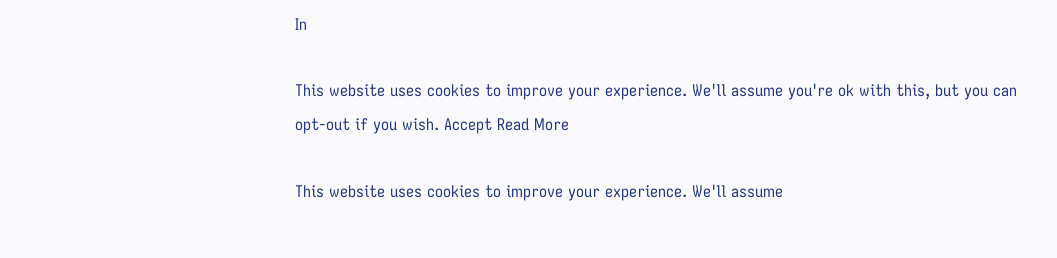In

This website uses cookies to improve your experience. We'll assume you're ok with this, but you can opt-out if you wish. Accept Read More

This website uses cookies to improve your experience. We'll assume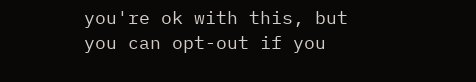you're ok with this, but you can opt-out if you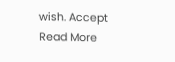wish. Accept Read More